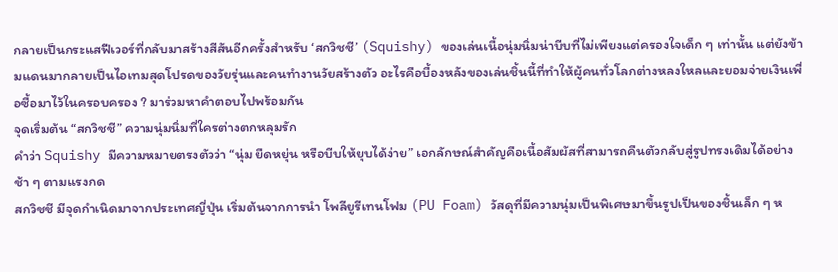กลายเป็นกระแสฟีเวอร์ที่กลับมาสร้างสีสันอีกครั้งสำหรับ ‘สกวิชชี’ (Squishy) ของเล่นเนื้อนุ่มนิ่มน่าบีบที่ไม่เพียงแต่ครองใจเด็ก ๆ เท่านั้น แต่ยังข้ามแดนมากลายเป็นไอเทมสุดโปรดของวัยรุ่นและคนทำงานวัยสร้างตัว อะไรคือบื้องหลังของเล่นชิ้นนี้ที่ทำให้ผู้คนทั่วโลกต่างหลงใหลและยอมจ่ายเงินเพื่อซื้อมาไว้ในครอบครอง ? มาร่วมหาคำตอบไปพร้อมกัน
จุดเริ่มต้น “สกวิชชี” ความนุ่มนิ่มที่ใครต่างตกหลุมรัก
คำว่า Squishy มีความหมายตรงตัวว่า “นุ่ม ยืดหยุ่น หรือบีบให้ยุบได้ง่าย” เอกลักษณ์สำคัญคือเนื้อสัมผัสที่สามารถคืนตัวกลับสู่รูปทรงเดิมได้อย่างช้า ๆ ตามแรงกด
สกวิชชี มีจุดกำเนิดมาจากประเทศญี่ปุ่น เริ่มต้นจากการนำ โพลียูรีเทนโฟม (PU Foam) วัสดุที่มีความนุ่มเป็นพิเศษมาขึ้นรูปเป็นของชิ้นเล็ก ๆ ห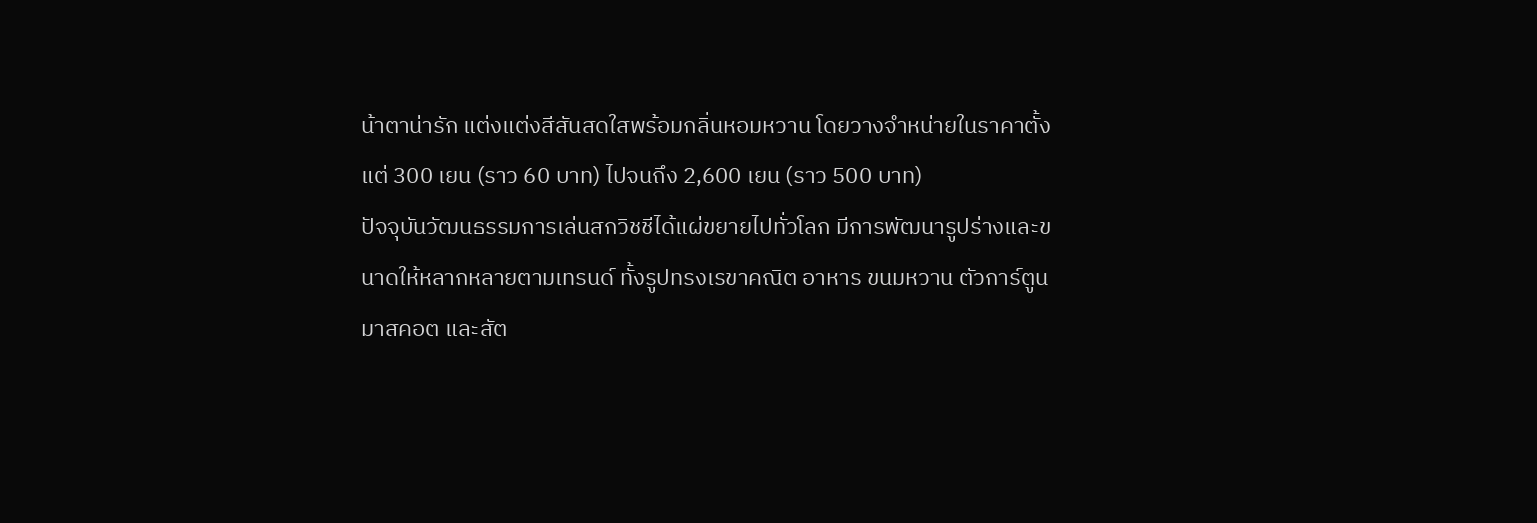น้าตาน่ารัก แต่งแต่งสีสันสดใสพร้อมกลิ่นหอมหวาน โดยวางจำหน่ายในราคาตั้งแต่ 300 เยน (ราว 60 บาท) ไปจนถึง 2,600 เยน (ราว 500 บาท)
ปัจจุบันวัฒนธรรมการเล่นสกวิชชีได้แผ่ขยายไปทั่วโลก มีการพัฒนารูปร่างและขนาดให้หลากหลายตามเทรนด์ ทั้งรูปทรงเรขาคณิต อาหาร ขนมหวาน ตัวการ์ตูนมาสคอต และสัต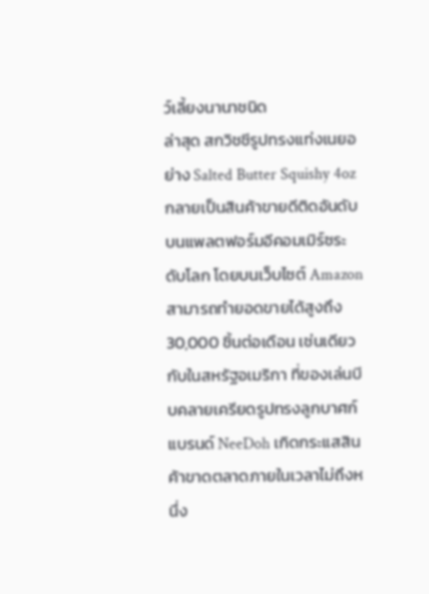ว์เลี้ยงนานาชนิด
ล่าสุด สกวิชชีรูปทรงแท่งเนยอย่าง Salted Butter Squishy 4oz กลายเป็นสินค้าขายดีติดอันดับบนแพลตฟอร์มอีคอมเมิร์ซระดับโลก โดยบนเว็บไซต์ Amazon สามารถทำยอดขายได้สูงถึง 30,000 ชิ้นต่อเดือน เช่นเดียวกับในสหรัฐอเมริกา ที่ของเล่นบีบคลายเครียดรูปทรงลูกบาศก์แบรนด์ NeeDoh เกิดกระแสสินค้าขาดตลาดภายในเวลาไม่ถึงหนึ่ง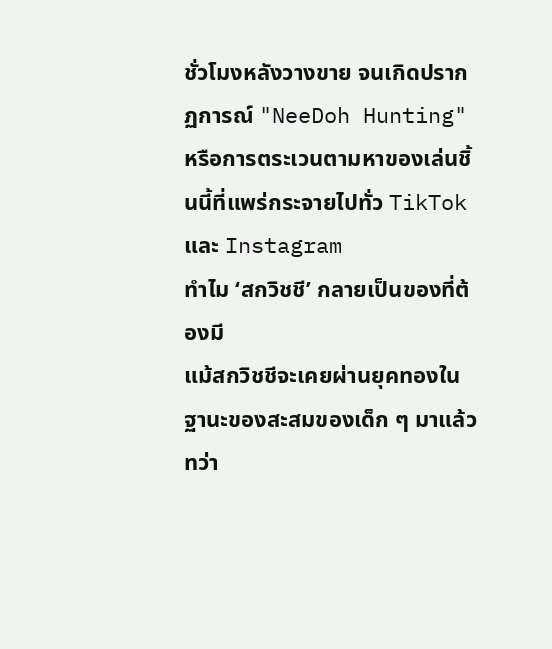ชั่วโมงหลังวางขาย จนเกิดปรากฏการณ์ "NeeDoh Hunting" หรือการตระเวนตามหาของเล่นชิ้นนี้ที่แพร่กระจายไปทั่ว TikTok และ Instagram
ทำไม ‘สกวิชชี’ กลายเป็นของที่ต้องมี
แม้สกวิชชีจะเคยผ่านยุคทองในฐานะของสะสมของเด็ก ๆ มาแล้ว ทว่า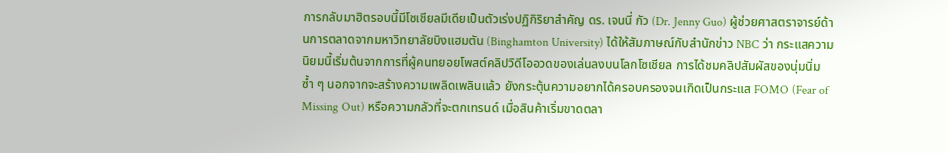การกลับมาฮิตรอบนี้มีโซเชียลมีเดียเป็นตัวเร่งปฏิกิริยาสำคัญ ดร. เจนนี่ กัว (Dr. Jenny Guo) ผู้ช่วยศาสตราจารย์ด้านการตลาดจากมหาวิทยาลัยบิงแฮมตัน (Binghamton University) ได้ให้สัมภาษณ์กับสำนักข่าว NBC ว่า กระแสความนิยมนี้เริ่มต้นจากการที่ผู้คนทยอยโพสต์คลิปวิดีโออวดของเล่นลงบนโลกโซเชียล การได้ชมคลิปสัมผัสของนุ่มนิ่มซ้ำ ๆ นอกจากจะสร้างความเพลิดเพลินแล้ว ยังกระตุ้นความอยากได้ครอบครองจนเกิดเป็นกระแส FOMO (Fear of Missing Out) หรือความกลัวที่จะตกเทรนด์ เมื่อสินค้าเริ่มขาดตลา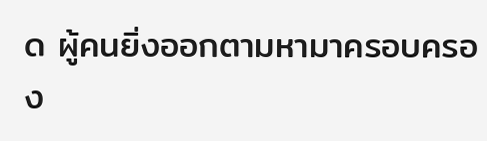ด ผู้คนยิ่งออกตามหามาครอบครอง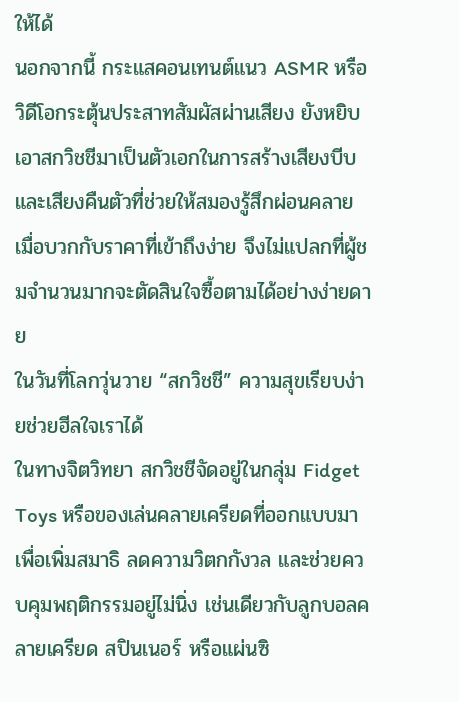ให้ได้
นอกจากนี้ กระแสคอนเทนต์แนว ASMR หรือวิดีโอกระตุ้นประสาทสัมผัสผ่านเสียง ยังหยิบเอาสกวิชชีมาเป็นตัวเอกในการสร้างเสียงบีบและเสียงคืนตัวที่ช่วยให้สมองรู้สึกผ่อนคลาย เมื่อบวกกับราคาที่เข้าถึงง่าย จึงไม่แปลกที่ผู้ชมจำนวนมากจะตัดสินใจซื้อตามได้อย่างง่ายดาย
ในวันที่โลกวุ่นวาย “สกวิชชี” ความสุขเรียบง่ายช่วยฮีลใจเราได้
ในทางจิตวิทยา สกวิชชีจัดอยู่ในกลุ่ม Fidget Toys หรือของเล่นคลายเครียดที่ออกแบบมาเพื่อเพิ่มสมาธิ ลดความวิตกกังวล และช่วยควบคุมพฤติกรรมอยู่ไม่นิ่ง เช่นเดียวกับลูกบอลคลายเครียด สปินเนอร์ หรือแผ่นซิ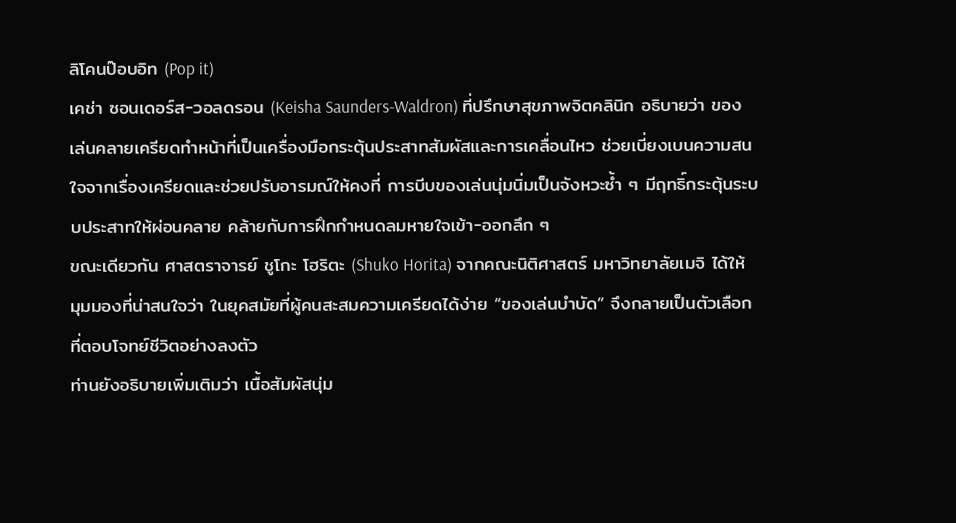ลิโคนป๊อบอิท (Pop it)
เคช่า ซอนเดอร์ส-วอลดรอน (Keisha Saunders-Waldron) ที่ปรึกษาสุขภาพจิตคลินิก อธิบายว่า ของเล่นคลายเครียดทำหน้าที่เป็นเครื่องมือกระตุ้นประสาทสัมผัสและการเคลื่อนไหว ช่วยเบี่ยงเบนความสนใจจากเรื่องเครียดและช่วยปรับอารมณ์ให้คงที่ การบีบของเล่นนุ่มนิ่มเป็นจังหวะซ้ำ ๆ มีฤทธิ์กระตุ้นระบบประสาทให้ผ่อนคลาย คล้ายกับการฝึกกำหนดลมหายใจเข้า-ออกลึก ๆ
ขณะเดียวกัน ศาสตราจารย์ ชูโกะ โฮริตะ (Shuko Horita) จากคณะนิติศาสตร์ มหาวิทยาลัยเมจิ ได้ให้มุมมองที่น่าสนใจว่า ในยุคสมัยที่ผู้คนสะสมความเครียดได้ง่าย “ของเล่นบำบัด” จึงกลายเป็นตัวเลือกที่ตอบโจทย์ชีวิตอย่างลงตัว
ท่านยังอธิบายเพิ่มเติมว่า เนื้อสัมผัสนุ่ม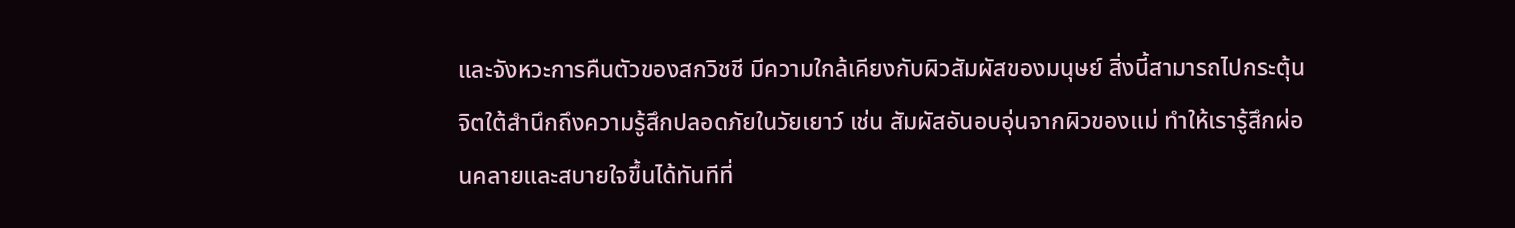และจังหวะการคืนตัวของสกวิชชี มีความใกล้เคียงกับผิวสัมผัสของมนุษย์ สิ่งนี้สามารถไปกระตุ้นจิตใต้สำนึกถึงความรู้สึกปลอดภัยในวัยเยาว์ เช่น สัมผัสอันอบอุ่นจากผิวของแม่ ทำให้เรารู้สึกผ่อนคลายและสบายใจขึ้นได้ทันทีที่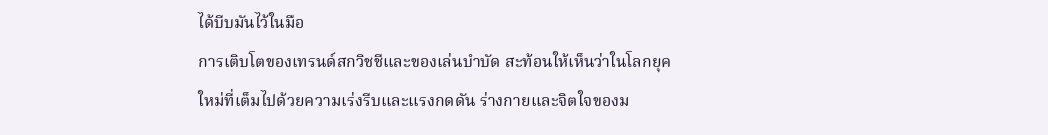ได้บีบมันไว้ในมือ
การเติบโตของเทรนด์สกวิชชีและของเล่นบำบัด สะท้อนให้เห็นว่าในโลกยุคใหม่ที่เต็มไปด้วยความเร่งรีบและแรงกดดัน ร่างกายและจิตใจของม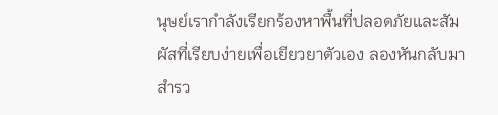นุษย์เรากำลังเรียกร้องหาพื้นที่ปลอดภัยและสัมผัสที่เรียบง่ายเพื่อเยียวยาตัวเอง ลองหันกลับมาสำรว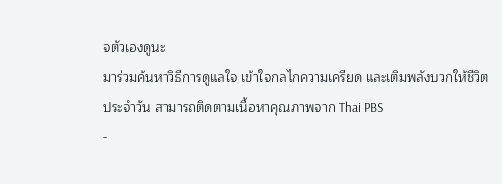จตัวเองดูนะ
มาร่วมค้นหาวิธีการดูแลใจ เข้าใจกลไกความเครียด และเติมพลังบวกให้ชีวิตประจำวัน สามารถติดตามเนื้อหาคุณภาพจาก Thai PBS
-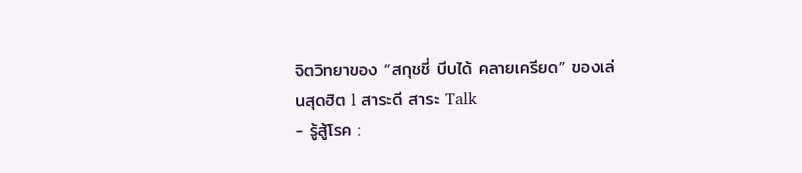จิตวิทยาของ “สกุชชี่ บีบได้ คลายเครียด” ของเล่นสุดฮิต l สาระดี สาระ Talk
- รู้สู้โรค :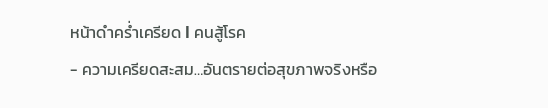หน้าดำคร่ำเครียด l คนสู้โรค
- ความเครียดสะสม…อันตรายต่อสุขภาพจริงหรือ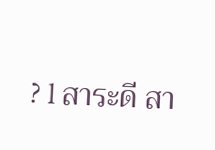? l สาระดี สา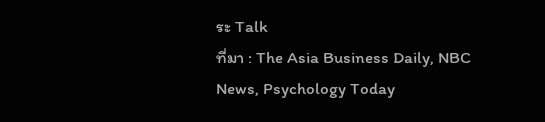ระ Talk
ที่มา : The Asia Business Daily, NBC News, Psychology Today